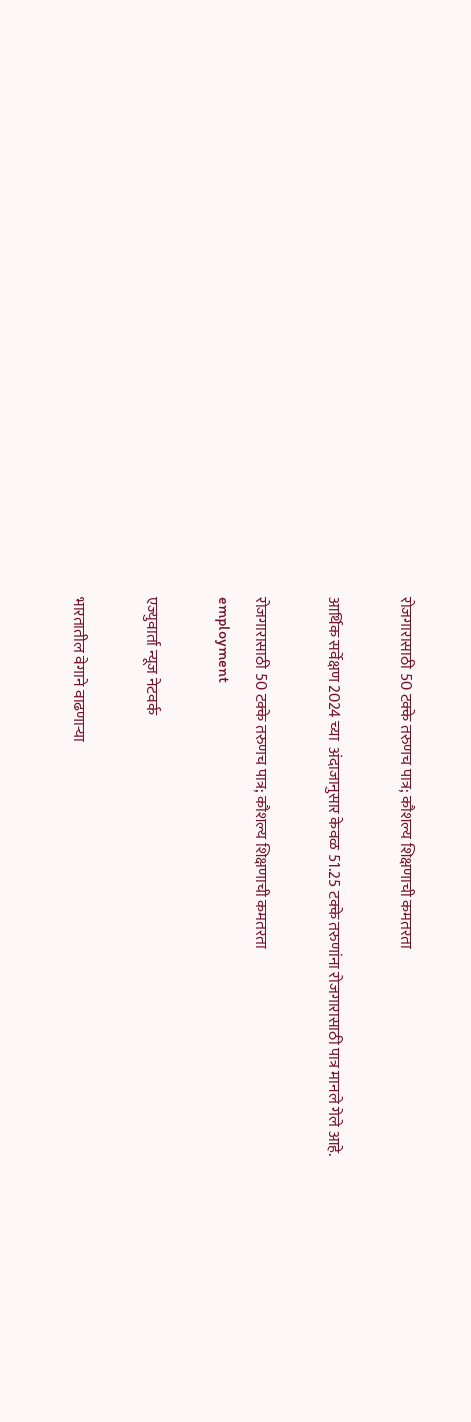रोजगारासाठी 50 टक्के तरुणच पात्र; कौशल्य शिक्षणाची कमतरता

आर्थिक सर्वेक्षण 2024 च्या  अंदाजानुसार केवळ 51.25 टक्के तरुणांना रोजगारासाठी पात्र मानले गेले आहे.

रोजगारासाठी 50 टक्के तरुणच पात्र; कौशल्य शिक्षणाची कमतरता
employment

एज्युवार्ता न्यूज नेटवर्क

भारतातील वेगाने वाढणाऱ्या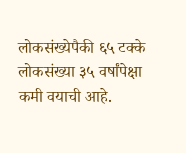लोकसंख्येपैकी ६५ टक्के लोकसंख्या ३५ वर्षांपेक्षा कमी वयाची आहे.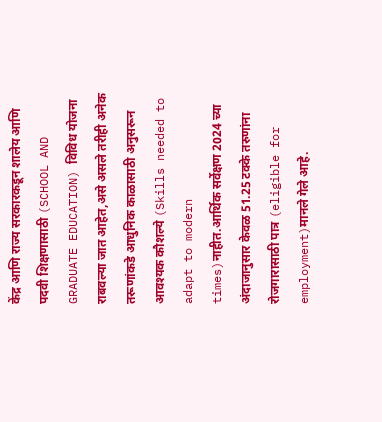केंद्र आणि राज्य सरकारकडून शालेय आणि पदवी शिक्षणासाठी (SCHOOL AND GRADUATE EDUCATION) विविध योजना राबवल्या जात आहेत,असे असले तरीही अनेक तरूणांकडे आधुनिक काळासाठी अनुसरून आवश्यक कौशल्ये (Skills needed to adapt to modern times)नाहीत.आर्थिक सर्वेक्षण 2024 च्या  अंदाजानुसार केवळ 51.25 टक्के तरुणांना रोजगारासाठी पात्र (eligible for employment)मानले गेले आहे.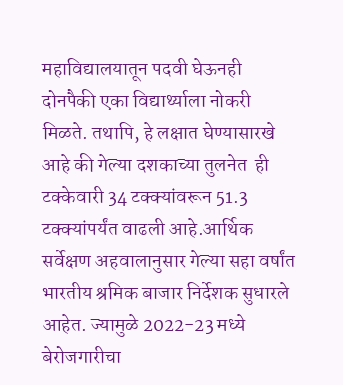महाविद्यालयातून पदवी घेऊनही दोनपैकी एका विद्यार्थ्याला नोकरी मिळते. तथापि, हे लक्षात घेण्यासारखे आहे की गेल्या दशकाच्या तुलनेत  ही टक्केवारी 34 टक्क्यांवरून 51.3 टक्क्यांपर्यंत वाढली आहे.आर्थिक सर्वेक्षण अहवालानुसार गेल्या सहा वर्षांत भारतीय श्रमिक बाजार निर्देशक सुधारले आहेत. ज्यामुळे 2022-23 मध्ये बेरोजगारीचा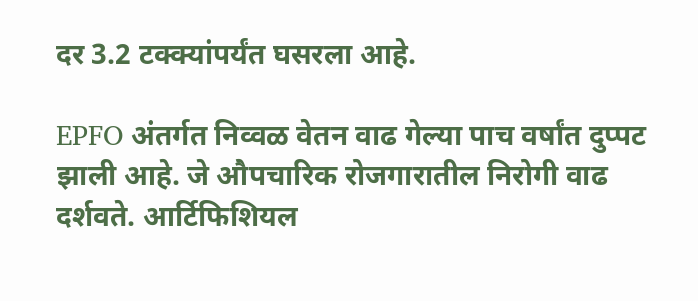दर 3.2 टक्क्यांपर्यंत घसरला आहे.

EPFO अंतर्गत निव्वळ वेतन वाढ गेल्या पाच वर्षांत दुप्पट झाली आहे. जे औपचारिक रोजगारातील निरोगी वाढ दर्शवते. आर्टिफिशियल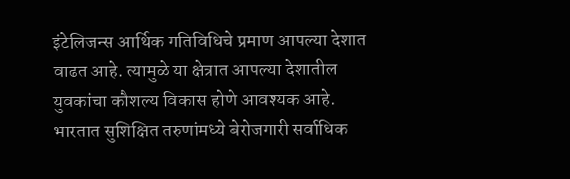इंटेलिजन्स आर्थिक गतिविधिचे प्रमाण आपल्या देशात वाढत आहे. त्यामुळे या क्षेत्रात आपल्या देशातील युवकांचा कौशल्य विकास होणे आवश्यक आहे.
भारतात सुशिक्षित तरुणांमध्ये बेरोजगारी सर्वाधिक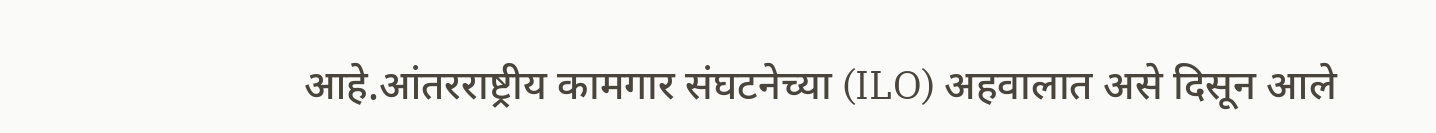आहे.आंतरराष्ट्रीय कामगार संघटनेच्या (ILO) अहवालात असे दिसून आले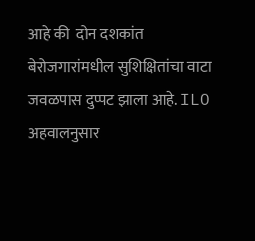आहे की  दोन दशकांत बेरोजगारांमधील सुशिक्षितांचा वाटा जवळपास दुप्पट झाला आहे. ILO अहवालनुसार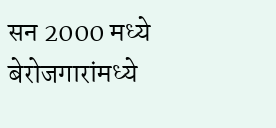सन 2000 मध्ये बेरोजगारांमध्ये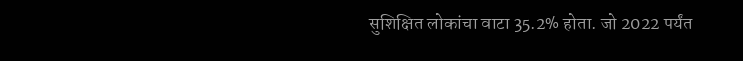सुशिक्षित लोकांचा वाटा 35.2% होता. जो 2022 पर्यंत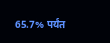65.7% पर्यंत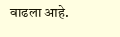वाढला आहे.